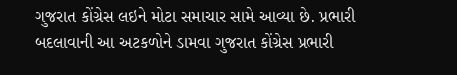ગુજરાત કોંગ્રેસ લઇને મોટા સમાચાર સામે આવ્યા છે. પ્રભારી બદલાવાની આ અટકળોને ડામવા ગુજરાત કોંગ્રેસ પ્રભારી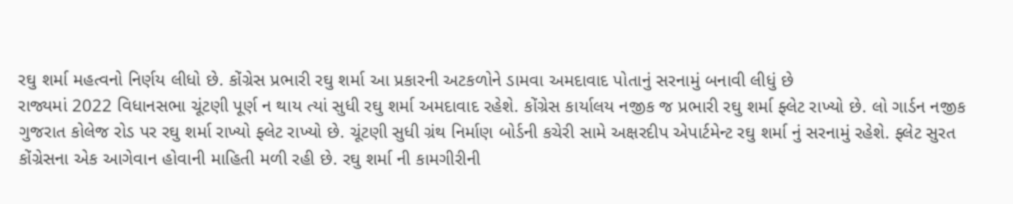રઘુ શર્મા મહત્વનો નિર્ણય લીધો છે. કોંગ્રેસ પ્રભારી રઘુ શર્મા આ પ્રકારની અટકળોને ડામવા અમદાવાદ પોતાનું સરનામું બનાવી લીધું છે
રાજ્યમાં 2022 વિધાનસભા ચૂંટણી પૂર્ણ ન થાય ત્યાં સુધી રઘુ શર્મા અમદાવાદ રહેશે. કોંગ્રેસ કાર્યાલય નજીક જ પ્રભારી રઘુ શર્મા ફ્લેટ રાખ્યો છે. લો ગાર્ડન નજીક ગુજરાત કોલેજ રોડ પર રઘુ શર્મા રાખ્યો ફ્લેટ રાખ્યો છે. ચૂંટણી સુધી ગ્રંથ નિર્માણ બોર્ડની કચેરી સામે અક્ષરદીપ એપાર્ટમેન્ટ રઘુ શર્મા નું સરનામું રહેશે. ફ્લેટ સુરત કોંગ્રેસના એક આગેવાન હોવાની માહિતી મળી રહી છે. રઘુ શર્મા ની કામગીરીની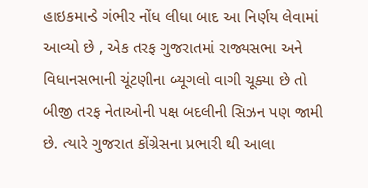હાઇકમાન્ડે ગંભીર નોંધ લીધા બાદ આ નિર્ણય લેવામાં આવ્યો છે , એક તરફ ગુજરાતમાં રાજ્યસભા અને વિધાનસભાની ચૂંટણીના બ્યૂગલો વાગી ચૂક્યા છે તો બીજી તરફ નેતાઓની પક્ષ બદલીની સિઝન પણ જામી છે. ત્યારે ગુજરાત કોંગ્રેસના પ્રભારી થી આલા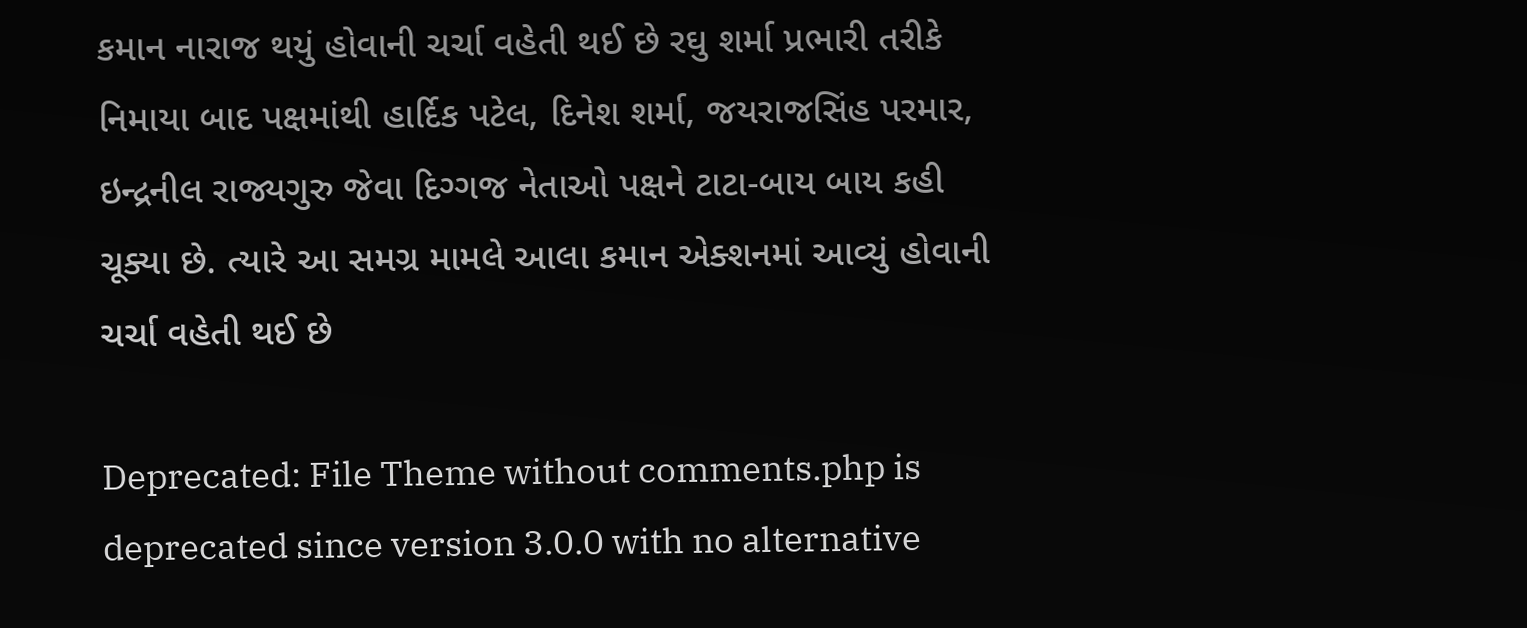કમાન નારાજ થયું હોવાની ચર્ચા વહેતી થઈ છે રઘુ શર્મા પ્રભારી તરીકે નિમાયા બાદ પક્ષમાંથી હાર્દિક પટેલ, દિનેશ શર્મા, જયરાજસિંહ પરમાર, ઇન્દ્રનીલ રાજ્યગુરુ જેવા દિગ્ગજ નેતાઓ પક્ષને ટાટા-બાય બાય કહી ચૂક્યા છે. ત્યારે આ સમગ્ર મામલે આલા કમાન એક્શનમાં આવ્યું હોવાની ચર્ચા વહેતી થઈ છે

Deprecated: File Theme without comments.php is deprecated since version 3.0.0 with no alternative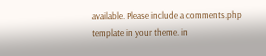available. Please include a comments.php template in your theme. in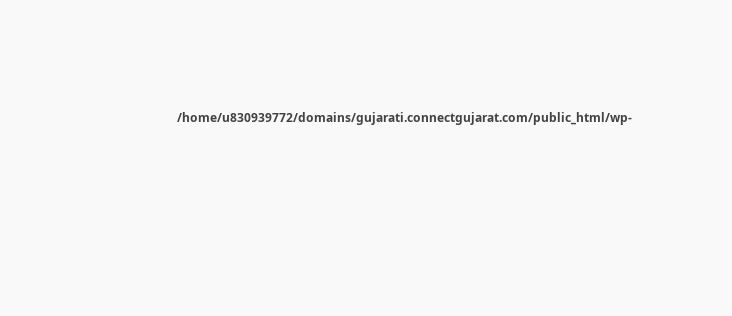/home/u830939772/domains/gujarati.connectgujarat.com/public_html/wp-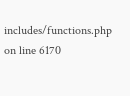includes/functions.php on line 6170